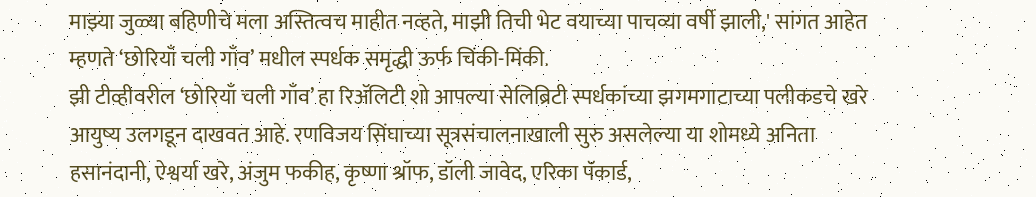माझ्या जुळ्या बहिणीचे मला अस्तित्वच माहीत नव्हते, माझी तिची भेट वयाच्या पाचव्या वर्षी झाली,' सांगत आहेत म्हणते ‘छोरियाँ चली गाँव’ मधील स्पर्धक समृद्धी ऊर्फ चिंकी-मिंकी.
झी टीव्हीवरील ‘छोरियाँ चली गाँव’ हा रिॲलिटी शो आपल्या सेलिब्रिटी स्पर्धकांच्या झगमगाटाच्या पलीकडचे खरे आयुष्य उलगडून दाखवत आहे. रणविजय सिंघाच्या सूत्रसंचालनाखाली सुरु असलेल्या या शोमध्ये अनिता हसानंदानी, ऐश्वर्या खरे, अंजुम फकीह, कृष्णा श्रॉफ, डॉली जावेद, एरिका पॅकार्ड,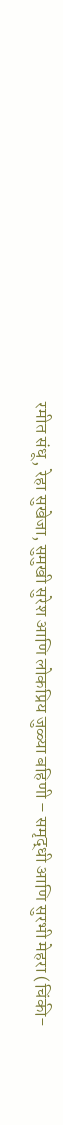रमीत संधू, रेहा सुखेजा, सुमुखी सुरेश आणि लोकप्रिय जुळ्या बहिणी – समृद्धी आणि सुरभी मेहरा (चिंकी-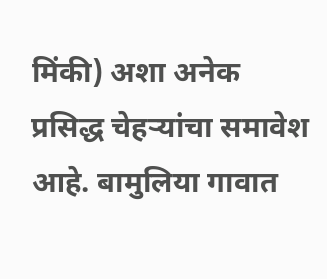मिंकी) अशा अनेक प्रसिद्ध चेहऱ्यांचा समावेश आहे. बामुलिया गावात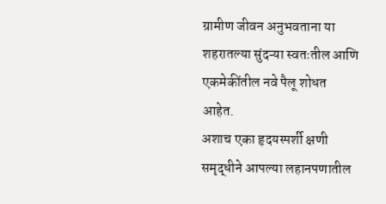ग्रामीण जीवन अनुभवताना या शहरातल्या सुंदऱ्या स्वतःतील आणि एकमेकींतील नवे पैलू शोधत आहेत.
अशाच एका हृदयस्पर्शी क्षणी समृद्धीने आपल्या लहानपणातील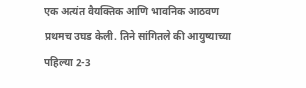एक अत्यंत वैयक्तिक आणि भावनिक आठवण प्रथमच उघड केली. तिने सांगितले की आयुष्याच्या पहिल्या 2-3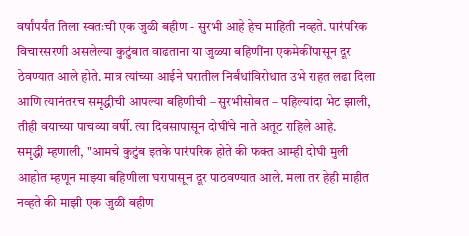वर्षांपर्यंत तिला स्वतःची एक जुळी बहीण - सुरभी आहे हेच माहिती नव्हते. पारंपरिक विचारसरणी असलेल्या कुटुंबात वाढताना या जुळ्या बहिणींना एकमेकींपासून दूर ठेवण्यात आले होते. मात्र त्यांच्या आईने घरातील निर्बंधांविरोधात उभे राहत लढा दिला आणि त्यानंतरच समृद्धीची आपल्या बहिणीची – सुरभीसोबत – पहिल्यांदा भेट झाली, तीही वयाच्या पाचव्या वर्षी. त्या दिवसापासून दोघींचे नाते अतूट राहिले आहे.
समृद्धी म्हणाली, "आमचे कुटुंब इतके पारंपरिक होते की फक्त आम्ही दोघी मुली आहोत म्हणून माझ्या बहिणीला घरापासून दूर पाठवण्यात आले. मला तर हेही माहीत नव्हते की माझी एक जुळी बहीण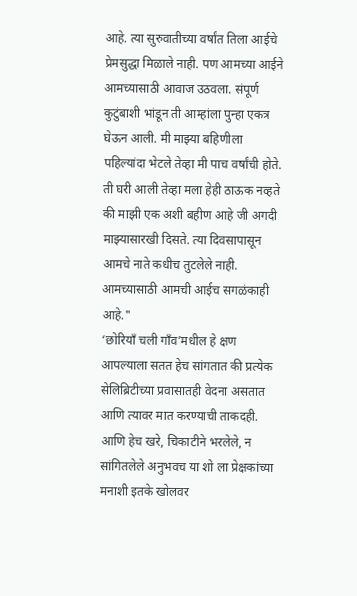आहे. त्या सुरुवातीच्या वर्षांत तिला आईचे प्रेमसुद्धा मिळाले नाही. पण आमच्या आईने आमच्यासाठी आवाज उठवला. संपूर्ण कुटुंबाशी भांडून ती आम्हांला पुन्हा एकत्र घेऊन आली. मी माझ्या बहिणीला पहिल्यांदा भेटले तेव्हा मी पाच वर्षांची होते. ती घरी आली तेव्हा मला हेही ठाऊक नव्हते की माझी एक अशी बहीण आहे जी अगदी माझ्यासारखी दिसते. त्या दिवसापासून आमचे नाते कधीच तुटलेले नाही. आमच्यासाठी आमची आईच सगळंकाही आहे."
‘छोरियाँ चली गाँव’मधील हे क्षण आपल्याला सतत हेच सांगतात की प्रत्येक सेलिब्रिटीच्या प्रवासातही वेदना असतात आणि त्यावर मात करण्याची ताकदही. आणि हेच खरे, चिकाटीने भरलेले, न सांगितलेले अनुभवच या शो ला प्रेक्षकांच्या मनाशी इतके खोलवर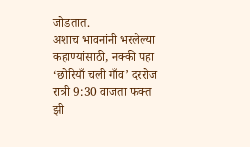जोडतात.
अशाच भावनांनी भरलेल्या कहाण्यांसाठी, नक्की पहा ‘छोरियाँ चली गाँव’ दररोज रात्री 9:30 वाजता फक्त झी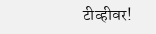टीव्हीवर!